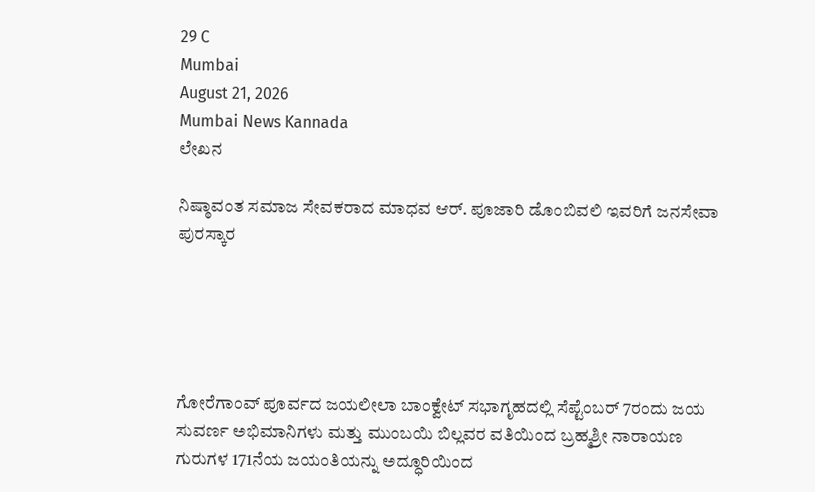29 C
Mumbai
August 21, 2026
Mumbai News Kannada
ಲೇಖನ

ನಿಷ್ಠಾವಂತ ಸಮಾಜ ಸೇವಕರಾದ ಮಾಧವ ಆರ್. ಪೂಜಾರಿ ಡೊಂಬಿವಲಿ ಇವರಿಗೆ ಜನಸೇವಾ ಪುರಸ್ಕಾರ





ಗೋರೆಗಾಂವ್ ಪೂರ್ವದ ಜಯಲೀಲಾ ಬಾಂಕ್ವೇಟ್ ಸಭಾಗೃಹದಲ್ಲಿ ಸೆಪ್ಟೆಂಬರ್ 7ರಂದು ಜಯ ಸುವರ್ಣ ಅಭಿಮಾನಿಗಳು ಮತ್ತು ಮುಂಬಯಿ ಬಿಲ್ಲವರ ವತಿಯಿಂದ ಬ್ರಹ್ಮಶ್ರೀ ನಾರಾಯಣ ಗುರುಗಳ 171ನೆಯ ಜಯಂತಿಯನ್ನು ಅದ್ಧೂರಿಯಿಂದ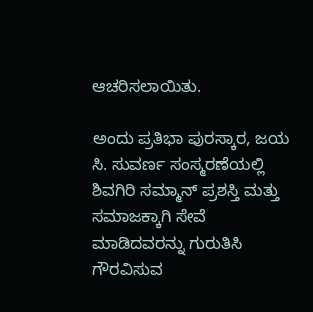ಆಚರಿಸಲಾಯಿತು.

ಅಂದು ಪ್ರತಿಭಾ ಪುರಸ್ಕಾರ, ಜಯ ಸಿ. ಸುವರ್ಣ ಸಂಸ್ಮರಣೆಯಲ್ಲಿ ಶಿವಗಿರಿ ಸಮ್ಮಾನ್ ಪ್ರಶಸ್ತಿ ಮತ್ತು ಸಮಾಜಕ್ಕಾಗಿ ಸೇವೆ ಮಾಡಿದವರನ್ನು ಗುರುತಿಸಿ ಗೌರವಿಸುವ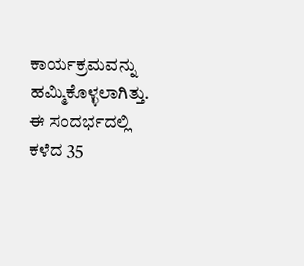ಕಾರ್ಯಕ್ರಮವನ್ನು ಹಮ್ಮಿಕೊಳ್ಳಲಾಗಿತ್ತು. ಈ ಸಂದರ್ಭದಲ್ಲಿ ಕಳೆದ 35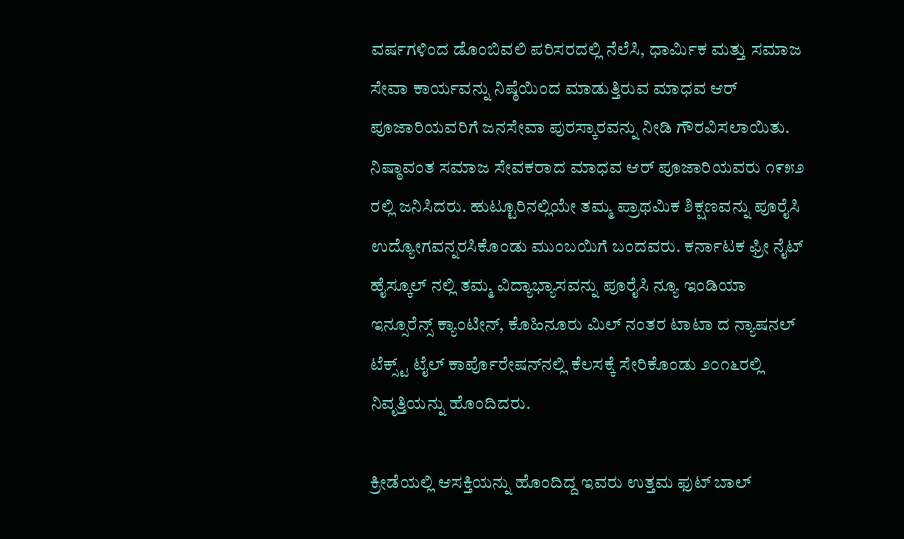ವರ್ಷಗಳಿಂದ ಡೊಂಬಿವಲಿ ಪರಿಸರದಲ್ಲಿ ನೆಲೆಸಿ, ಧಾರ್ಮಿಕ ಮತ್ತು ಸಮಾಜ ಸೇವಾ ಕಾರ್ಯವನ್ನು ನಿಷ್ಠೆಯಿಂದ ಮಾಡುತ್ತಿರುವ ಮಾಧವ ಆರ್ ಪೂಜಾರಿಯವರಿಗೆ ಜನಸೇವಾ ಪುರಸ್ಕಾರವನ್ನು ನೀಡಿ ಗೌರವಿಸಲಾಯಿತು.
ನಿಷ್ಠಾವಂತ ಸಮಾಜ ಸೇವಕರಾದ ಮಾಧವ ಆರ್ ಪೂಜಾರಿಯವರು ೧೯೫೨ ರಲ್ಲಿ ಜನಿಸಿದರು. ಹುಟ್ಟೂರಿನಲ್ಲಿಯೇ ತಮ್ಮ ಪ್ರಾಥಮಿಕ ಶಿಕ್ಷಣವನ್ನು ಪೂರೈಸಿ ಉದ್ಯೋಗವನ್ನರಸಿಕೊಂಡು ಮುಂಬಯಿಗೆ ಬಂದವರು. ಕರ್ನಾಟಕ ಫ್ರೀ ನೈಟ್ ಹೈಸ್ಕೂಲ್ ನಲ್ಲಿ ತಮ್ಮ ವಿದ್ಯಾಭ್ಯಾಸವನ್ನು ಪೂರೈಸಿ ನ್ಯೂ ಇಂಡಿಯಾ ಇನ್ಸೂರೆನ್ಸ್ ಕ್ಯಾಂಟೀನ್, ಕೊಹಿನೂರು ಮಿಲ್ ನಂತರ ಟಾಟಾ ದ ನ್ಯಾಷನಲ್ ಟೆಕ್ಸ್ಟ್ ಟೈಲ್ ಕಾರ್ಪೊರೇಷನ್‌ನಲ್ಲಿ ಕೆಲಸಕ್ಕೆ ಸೇರಿಕೊಂಡು ೨೦೧೬ರಲ್ಲಿ ನಿವೃತ್ತಿಯನ್ನು ಹೊಂದಿದರು.

ಕ್ರೀಡೆಯಲ್ಲಿ ಆಸಕ್ತಿಯನ್ನು ಹೊಂದಿದ್ದ ಇವರು ಉತ್ತಮ ಫುಟ್ ಬಾಲ್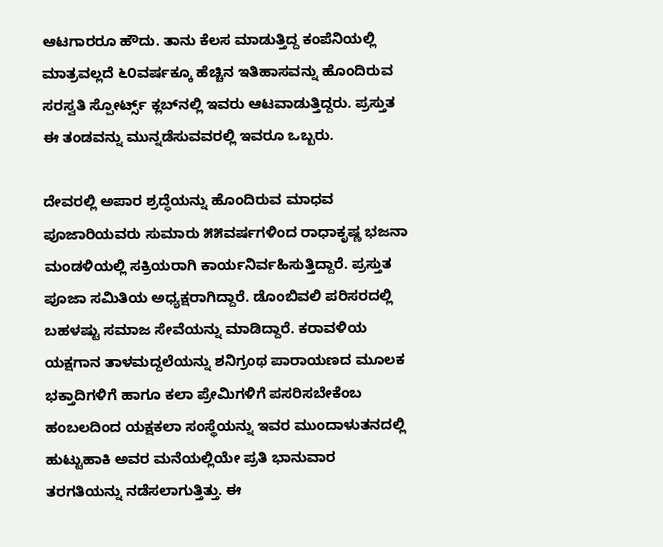ಆಟಗಾರರೂ ಹೌದು. ತಾನು ಕೆಲಸ ಮಾಡುತ್ತಿದ್ದ ಕಂಪೆನಿಯಲ್ಲಿ ಮಾತ್ರವಲ್ಲದೆ ೬೦ವರ್ಷಕ್ಕೂ ಹೆಚ್ಚಿನ ಇತಿಹಾಸವನ್ನು ಹೊಂದಿರುವ ಸರಸ್ವತಿ ಸ್ಪೋರ್ಟ್ಸ್ ಕ್ಲಬ್‌ನಲ್ಲಿ ಇವರು ಆಟವಾಡುತ್ತಿದ್ದರು. ಪ್ರಸ್ತುತ  ಈ ತಂಡವನ್ನು ಮುನ್ನಡೆಸುವವರಲ್ಲಿ ಇವರೂ ಒಬ್ಬರು.

ದೇವರಲ್ಲಿ ಅಪಾರ ಶ್ರದ್ಧೆಯನ್ನು ಹೊಂದಿರುವ ಮಾಧವ ಪೂಜಾರಿಯವರು ಸುಮಾರು ೫೫ವರ್ಷಗಳಿಂದ ರಾಧಾಕೃಷ್ಣ ಭಜನಾ ಮಂಡಳಿಯಲ್ಲಿ ಸಕ್ರಿಯರಾಗಿ ಕಾರ್ಯನಿರ್ವಹಿಸುತ್ತಿದ್ದಾರೆ. ಪ್ರಸ್ತುತ ಪೂಜಾ ಸಮಿತಿಯ ಅಧ್ಯಕ್ಷರಾಗಿದ್ದಾರೆ. ಡೊಂಬಿವಲಿ ಪರಿಸರದಲ್ಲಿ ಬಹಳಷ್ಟು ಸಮಾಜ ಸೇವೆಯನ್ನು ಮಾಡಿದ್ದಾರೆ. ಕರಾವಳಿಯ ಯಕ್ಷಗಾನ ತಾಳಮದ್ದಲೆಯನ್ನು ಶನಿಗ್ರಂಥ ಪಾರಾಯಣದ ಮೂಲಕ ಭಕ್ತಾದಿಗಳಿಗೆ ಹಾಗೂ ಕಲಾ ಪ್ರೇಮಿಗಳಿಗೆ ಪಸರಿಸಬೇಕೆಂಬ ಹಂಬಲದಿಂದ ಯಕ್ಷಕಲಾ ಸಂಸ್ಥೆಯನ್ನು ಇವರ ಮುಂದಾಳುತನದಲ್ಲಿ ಹುಟ್ಟುಹಾಕಿ ಅವರ ಮನೆಯಲ್ಲಿಯೇ ಪ್ರತಿ ಭಾನುವಾರ ತರಗತಿಯನ್ನು ನಡೆಸಲಾಗುತ್ತಿತ್ತು. ಈ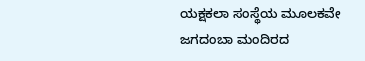ಯಕ್ಷಕಲಾ ಸಂಸ್ಥೆಯ ಮೂಲಕವೇ ಜಗದಂಬಾ ಮಂದಿರದ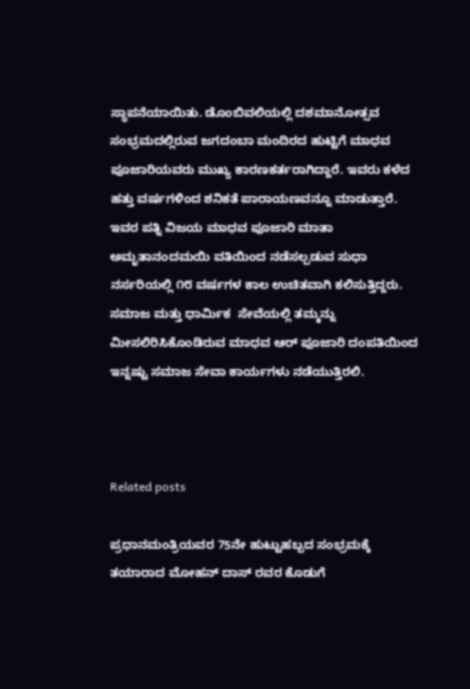ಸ್ಥಾಪನೆಯಾಯಿತು. ಡೊಂಬಿವಲಿಯಲ್ಲಿ ದಶಮಾನೋತ್ಸವ ಸಂಭ್ರಮದಲ್ಲಿರುವ ಜಗದಂಬಾ ಮಂದಿರದ ಹುಟ್ಟಿಗೆ ಮಾಧವ ಪೂಜಾರಿಯವರು ಮುಖ್ಯ ಕಾರಣಕರ್ತರಾಗಿದ್ದಾರೆ. ಇವರು ಕಳೆದ ಹತ್ತು ವರ್ಷಗಳಿಂದ ಶನಿಕತೆ ಪಾರಾಯಣವನ್ನೂ ಮಾಡುತ್ತಾರೆ. ಇವರ ಪತ್ನಿ ವಿಜಯ ಮಾಧವ ಪೂಜಾರಿ ಮಾತಾ ಅಮೃತಾನಂದಮಯಿ ವತಿಯಿಂದ ನಡೆಸಲ್ಪಡುವ ಸುಧಾ ನರ್ಸರಿಯಲ್ಲಿ ೧೮ ವರ್ಷಗಳ ಕಾಲ ಉಚಿತವಾಗಿ ಕಲಿಸುತ್ತಿದ್ದರು. ಸಮಾಜ ಮತ್ತು ಧಾರ್ಮಿಕ  ಸೇವೆಯಲ್ಲಿ ತಮ್ಮನ್ನು ಮೀಸಲಿರಿಸಿಕೊಂಡಿರುವ ಮಾಧವ ಆರ್ ಪೂಜಾರಿ ದಂಪತಿಯಿಂದ ಇನ್ನಷ್ಟು ಸಮಾಜ ಸೇವಾ ಕಾರ್ಯಗಳು ನಡೆಯುತ್ತಿರಲಿ.



Related posts

ಪ್ರಧಾನಮಂತ್ರಿಯವರ 75ನೇ ಹುಟ್ಟುಹಬ್ಬದ ಸಂಭ್ರಮಕ್ಕೆ ತಯಾರಾದ ಮೋಹನ್ ದಾಸ್ ರವರ ಕೊಡುಗೆ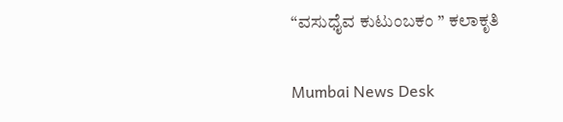“ವಸುಧೈವ ಕುಟುಂಬಕಂ ” ಕಲಾಕೃತಿ

Mumbai News Desk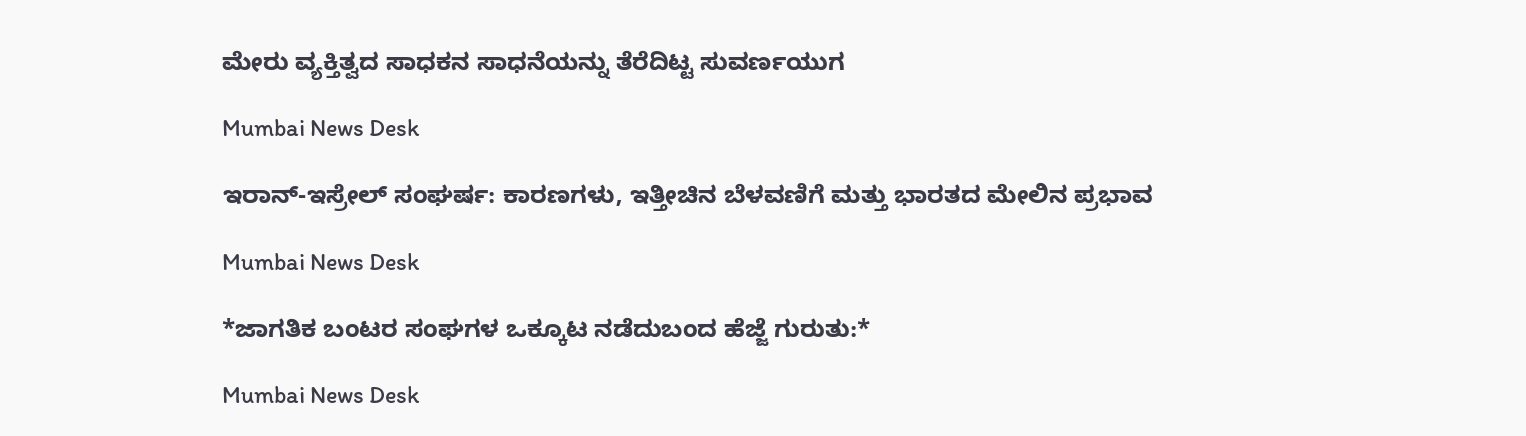ಮೇರು ವ್ಯಕ್ತಿತ್ವದ ಸಾಧಕನ ಸಾಧನೆಯನ್ನು ತೆರೆದಿಟ್ಟ ಸುವರ್ಣಯುಗ

Mumbai News Desk

ಇರಾನ್-ಇಸ್ರೇಲ್ ಸಂಘರ್ಷ: ಕಾರಣಗಳು, ಇತ್ತೀಚಿನ ಬೆಳವಣಿಗೆ ಮತ್ತು ಭಾರತದ ಮೇಲಿನ ಪ್ರಭಾವ

Mumbai News Desk

*ಜಾಗತಿಕ ಬಂಟರ ಸಂಘಗಳ ಒಕ್ಕೂಟ ನಡೆದುಬಂದ ಹೆಜ್ಜೆ ಗುರುತು:*

Mumbai News Desk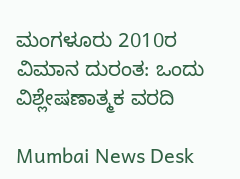ಮಂಗಳೂರು 2010ರ ವಿಮಾನ ದುರಂತ: ಒಂದು ವಿಶ್ಲೇಷಣಾತ್ಮಕ ವರದಿ

Mumbai News Desk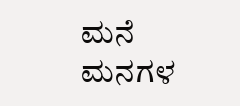ಮನೆ ಮನಗಳ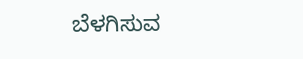ಬೆಳಗಿಸುವ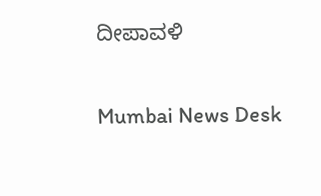ದೀಪಾವಳಿ

Mumbai News Desk